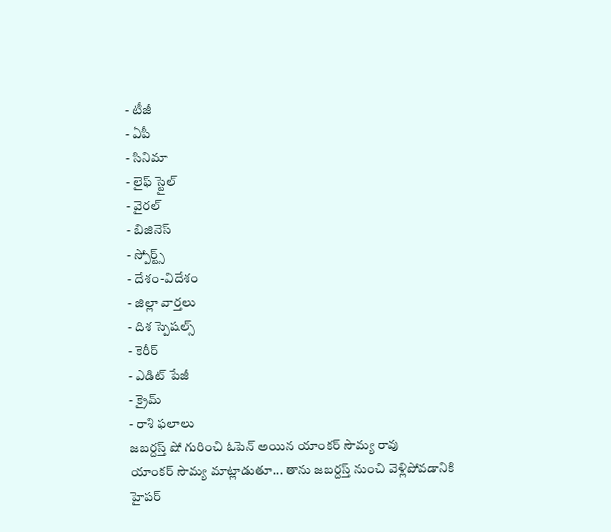- టీజీ
- ఏపీ
- సినిమా
- లైఫ్ స్టైల్
- వైరల్
- బిజినెస్
- స్పోర్ట్స్
- దేశం-విదేశం
- జిల్లా వార్తలు
- దిశ స్పెషల్స్
- కెరీర్
- ఎడిట్ పేజీ
- క్రైమ్
- రాశి ఫలాలు
జబర్దస్త్ షో గురించి ఓపెన్ అయిన యాంకర్ సౌమ్య రావు
యాంకర్ సౌమ్య మాట్లాడుతూ... తాను జబర్దస్త్ నుంచి వెళ్లిపోవడానికి హైపర్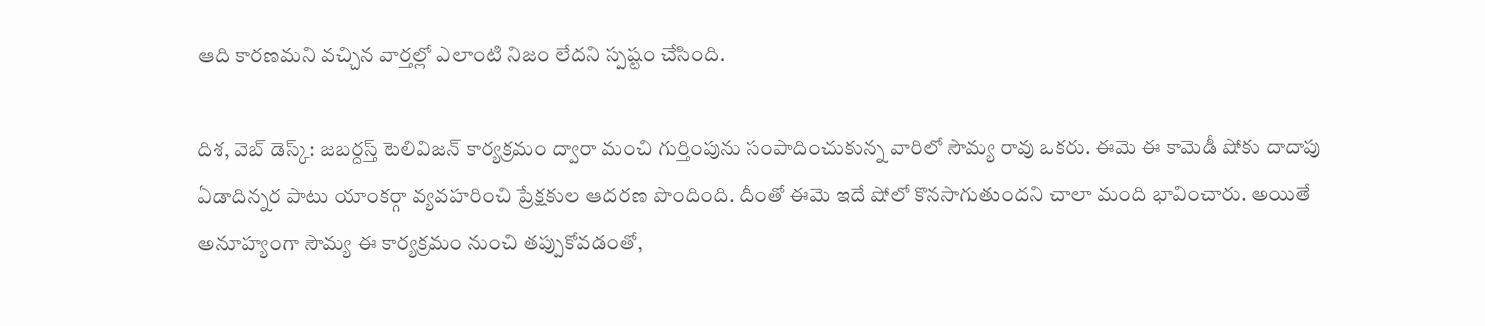ఆది కారణమని వచ్చిన వార్తల్లో ఎలాంటి నిజం లేదని స్పష్టం చేసింది.

దిశ, వెబ్ డెస్క్: జబర్దస్త్ టెలివిజన్ కార్యక్రమం ద్వారా మంచి గుర్తింపును సంపాదించుకున్న వారిలో సౌమ్య రావు ఒకరు. ఈమె ఈ కామెడీ షోకు దాదాపు ఏడాదిన్నర పాటు యాంకర్గా వ్యవహరించి ప్రేక్షకుల ఆదరణ పొందింది. దీంతో ఈమె ఇదే షోలో కొనసాగుతుందని చాలా మంది భావించారు. అయితే అనూహ్యంగా సౌమ్య ఈ కార్యక్రమం నుంచి తప్పుకోవడంతో,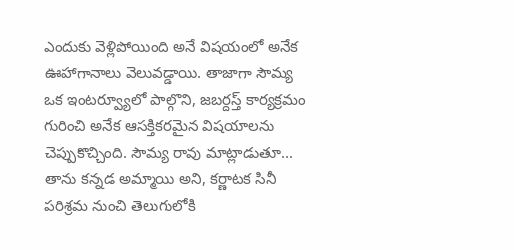ఎందుకు వెళ్లిపోయింది అనే విషయంలో అనేక ఊహాగానాలు వెలువడ్డాయి. తాజాగా సౌమ్య ఒక ఇంటర్వ్యూలో పాల్గొని, జబర్దస్త్ కార్యక్రమం గురించి అనేక ఆసక్తికరమైన విషయాలను చెప్పుకొచ్చింది. సౌమ్య రావు మాట్లాడుతూ... తాను కన్నడ అమ్మాయి అని, కర్ణాటక సినీ పరిశ్రమ నుంచి తెలుగులోకి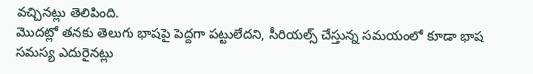వచ్చినట్లు తెలిపింది.
మొదట్లో తనకు తెలుగు భాషపై పెద్దగా పట్టులేదని, సీరియల్స్ చేస్తున్న సమయంలో కూడా భాష సమస్య ఎదురైనట్లు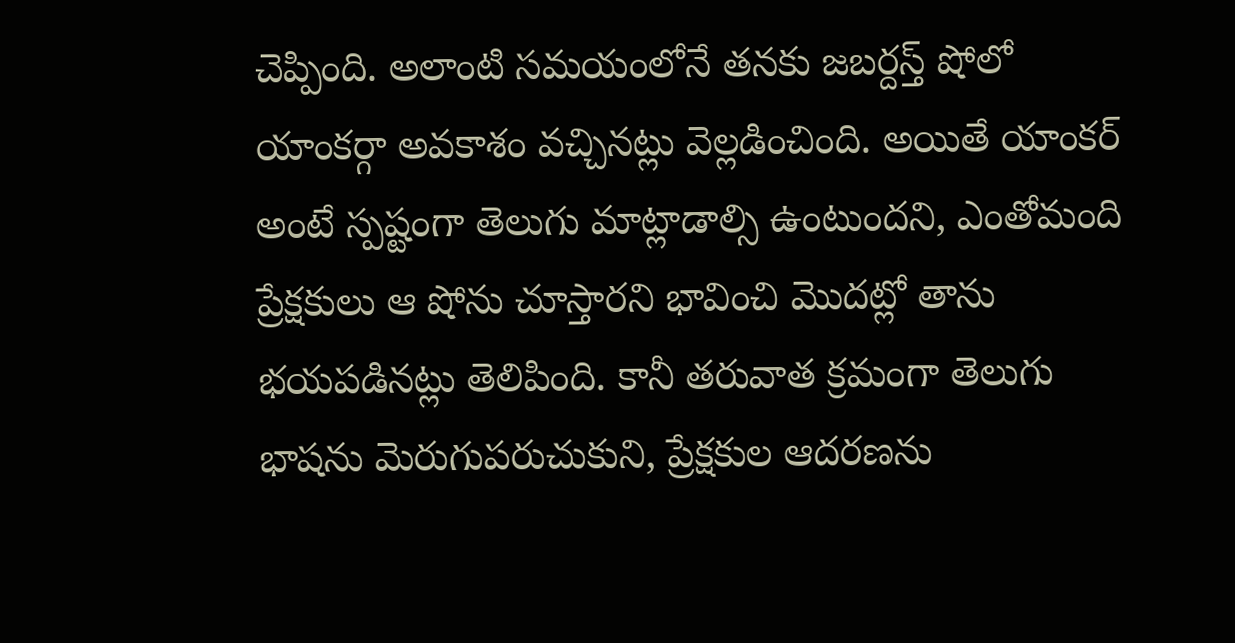చెప్పింది. అలాంటి సమయంలోనే తనకు జబర్దస్త్ షోలో యాంకర్గా అవకాశం వచ్చినట్లు వెల్లడించింది. అయితే యాంకర్ అంటే స్పష్టంగా తెలుగు మాట్లాడాల్సి ఉంటుందని, ఎంతోమంది ప్రేక్షకులు ఆ షోను చూస్తారని భావించి మొదట్లో తాను భయపడినట్లు తెలిపింది. కానీ తరువాత క్రమంగా తెలుగు భాషను మెరుగుపరుచుకుని, ప్రేక్షకుల ఆదరణను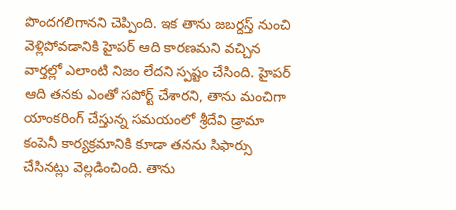పొందగలిగానని చెప్పింది. ఇక తాను జబర్దస్త్ నుంచి వెళ్లిపోవడానికి హైపర్ ఆది కారణమని వచ్చిన వార్తల్లో ఎలాంటి నిజం లేదని స్పష్టం చేసింది. హైపర్ ఆది తనకు ఎంతో సపోర్ట్ చేశారని, తాను మంచిగా యాంకరింగ్ చేస్తున్న సమయంలో శ్రీదేవి డ్రామా కంపెనీ కార్యక్రమానికి కూడా తనను సిఫార్సు చేసినట్లు వెల్లడించింది. తాను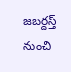జబర్దస్త్ నుంచి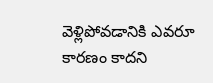వెళ్లిపోవడానికి ఎవరూ కారణం కాదని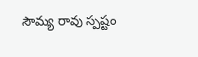సౌమ్య రావు స్పష్టం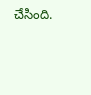చేసింది.